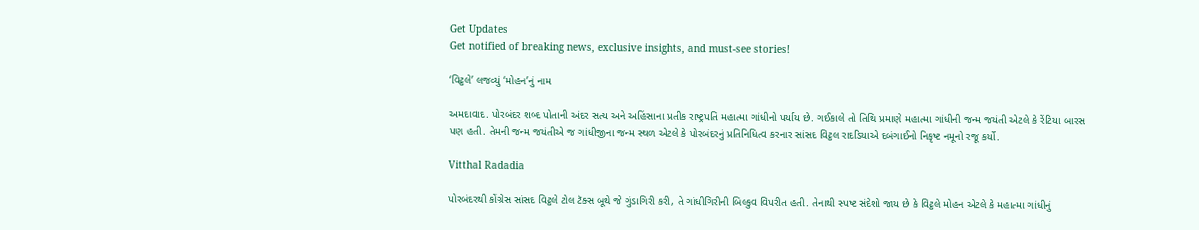Get Updates
Get notified of breaking news, exclusive insights, and must-see stories!

‘વિટ્ઠલે’ લજવ્યું ‘મોહન’નું નામ

અમદાવાદ. પોરબંદર શબ્દ પોતાની અંદર સત્ય અને અહિંસાના પ્રતીક રાષ્ટ્રપતિ મહાત્મા ગાંધીનો પર્યાય છે. ગઈકાલે તો તિથિ પ્રમાણે મહાત્મા ગાંધીની જન્મ જયંતી એટલે કે રેંટિયા બારસ પણ હતી. તેમની જન્મ જયંતીએ જ ગાંધીજીના જન્મ સ્થળ એટલે કે પોરબંદરનું પ્રતિનિધિત્વ કરનાર સાંસદ વિટ્ઠલ રાદડિયાએ દબંગાઈનો નિકૃષ્ટ નમૂનો રજૂ કર્યો.

Vitthal Radadia

પોરબંદરથી કોંગ્રેસ સાંસદ વિટ્ઠલે ટોલ ટૅક્સ બૂથે જે ગુંડાગિરી કરી, તે ગાંધીગિરીની બિલ્કુવ વિપરીત હતી. તેનાથી સ્પષ્ટ સંદેશો જાય છે કે વિટ્ઠલે મોહન એટલે કે મહાત્મા ગાંધીનું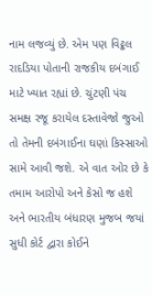નામ લજવ્યું છે. એમ પણ વિટ્ઠલ રાદડિયા પોતાની રાજકીય દબંગાઈ માટે ખ્યાત રહ્યાં છે. ચુંટણી પંચ સમક્ષ રજૂ કરાયેલ દસ્તાવેજો જુઓ તો તેમની દબંગાઈના ઘણાં કિસ્સાઓ સામે આવી જશે. એ વાત ઓર છે કે તમામ આરોપો અને કેસો જ હશે અને ભારતીય બંધારણ મુજબ જયાં સુધી કોર્ટ દ્વારા કોઈને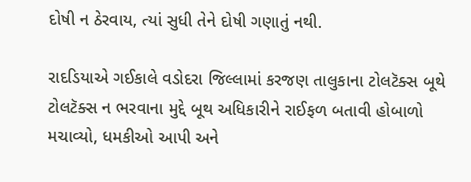દોષી ન ઠેરવાય, ત્યાં સુધી તેને દોષી ગણાતું નથી.

રાદડિયાએ ગઈકાલે વડોદરા જિલ્લામાં કરજણ તાલુકાના ટોલટૅક્સ બૂથે ટોલટૅક્સ ન ભરવાના મુદ્દે બૂથ અધિકારીને રાઈફળ બતાવી હોબાળો મચાવ્યો, ધમકીઓ આપી અને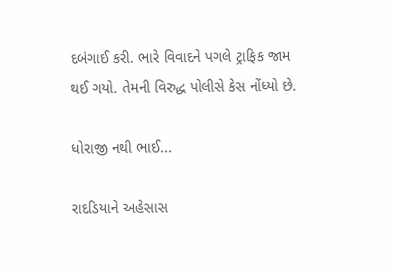દબંગાઈ કરી. ભારે વિવાદને પગલે ટ્રાફિક જામ થઈ ગયો. તેમની વિરુદ્ધ પોલીસે કેસ નોંધ્યો છે.

ધોરાજી નથી ભાઈ...

રાદડિયાને અહેસાસ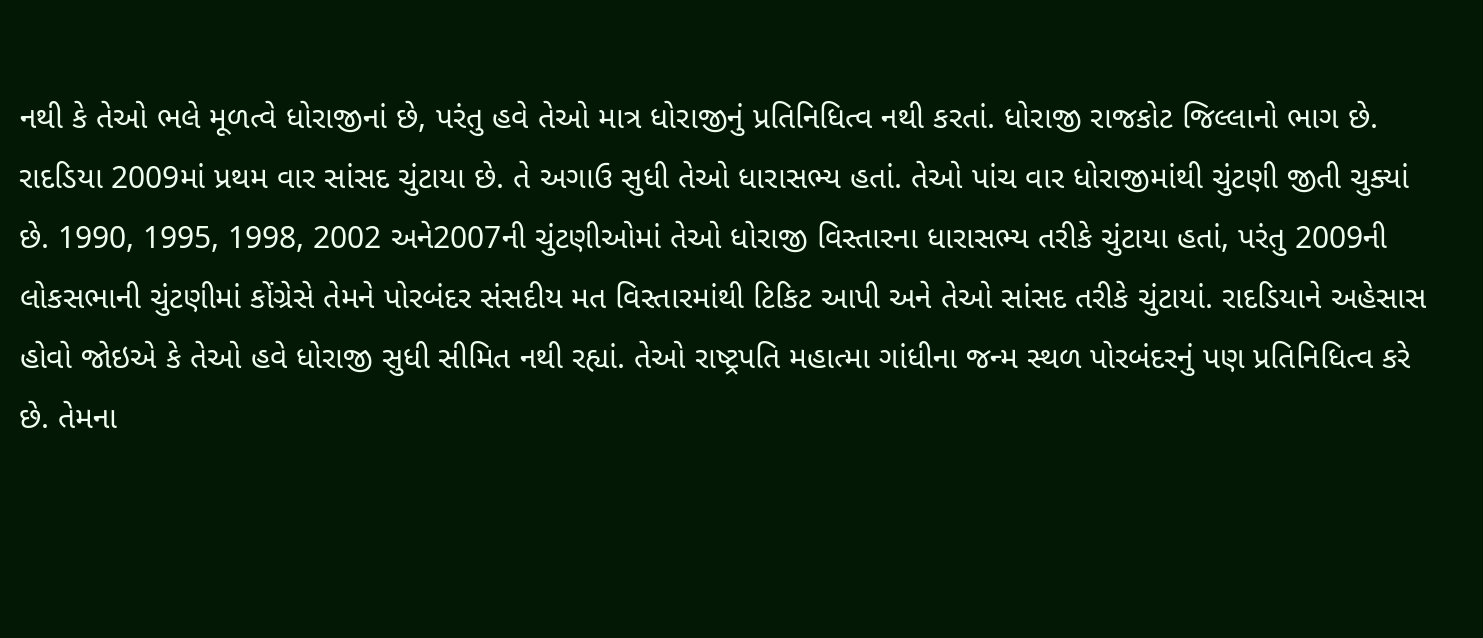નથી કે તેઓ ભલે મૂળત્વે ધોરાજીનાં છે, પરંતુ હવે તેઓ માત્ર ધોરાજીનું પ્રતિનિધિત્વ નથી કરતાં. ધોરાજી રાજકોટ જિલ્લાનો ભાગ છે. રાદડિયા 2009માં પ્રથમ વાર સાંસદ ચુંટાયા છે. તે અગાઉ સુધી તેઓ ધારાસભ્ય હતાં. તેઓ પાંચ વાર ધોરાજીમાંથી ચુંટણી જીતી ચુક્યાં છે. 1990, 1995, 1998, 2002 અને2007ની ચુંટણીઓમાં તેઓ ધોરાજી વિસ્તારના ધારાસભ્ય તરીકે ચુંટાયા હતાં, પરંતુ 2009ની લોકસભાની ચુંટણીમાં કોંગ્રેસે તેમને પોરબંદર સંસદીય મત વિસ્તારમાંથી ટિકિટ આપી અને તેઓ સાંસદ તરીકે ચુંટાયાં. રાદડિયાને અહેસાસ હોવો જોઇએ કે તેઓ હવે ધોરાજી સુધી સીમિત નથી રહ્યાં. તેઓ રાષ્ટ્રપતિ મહાત્મા ગાંધીના જન્મ સ્થળ પોરબંદરનું પણ પ્રતિનિધિત્વ કરે છે. તેમના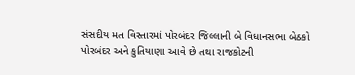સંસદીય મત વિસ્તારમાં પોરબંદર જિલ્લાની બે વિધાનસભા બેઠકો પોરબંદર અને કુતિયાણા આવે છે તથા રાજકોટની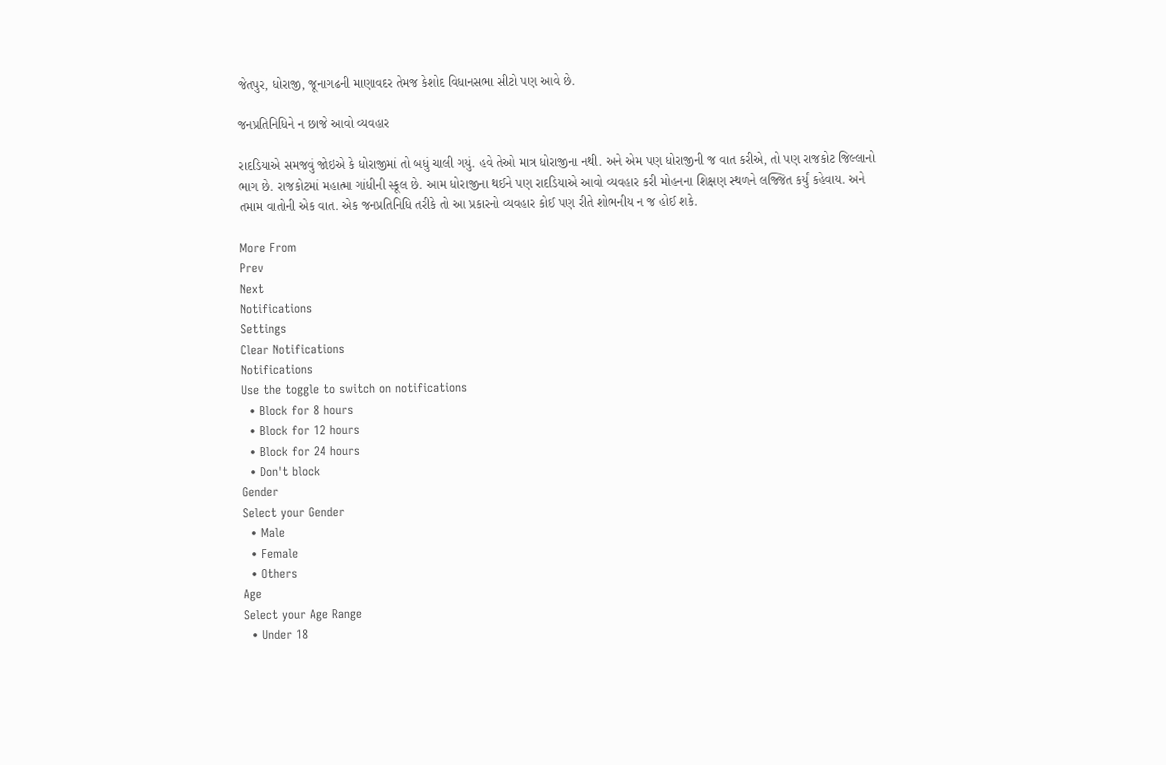જેતપુર, ધોરાજી, જૂનાગઢની માણાવદર તેમજ કેશોદ વિધાનસભા સીટો પણ આવે છે.

જનપ્રતિનિધિને ન છાજે આવો વ્યવહાર

રાદડિયાએ સમજવું જોઇએ કે ધોરાજીમાં તો બધું ચાલી ગયું. હવે તેઓ માત્ર ધોરાજીના નથી. અને એમ પણ ધોરાજીની જ વાત કરીએ, તો પણ રાજકોટ જિલ્લાનો ભાગ છે. રાજકોટમાં મહાત્મા ગાંધીની સ્કૂલ છે. આમ ધોરાજીના થઈને પણ રાદડિયાએ આવો વ્યવહાર કરી મોહનના શિક્ષણ સ્થળને લજ્જિત કર્યું કહેવાય. અને તમામ વાતોની એક વાત. એક જનપ્રતિનિધિ તરીકે તો આ પ્રકારનો વ્યવહાર કોઈ પણ રીતે શોભનીય ન જ હોઈ શકે.

More From
Prev
Next
Notifications
Settings
Clear Notifications
Notifications
Use the toggle to switch on notifications
  • Block for 8 hours
  • Block for 12 hours
  • Block for 24 hours
  • Don't block
Gender
Select your Gender
  • Male
  • Female
  • Others
Age
Select your Age Range
  • Under 18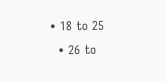• 18 to 25
  • 26 to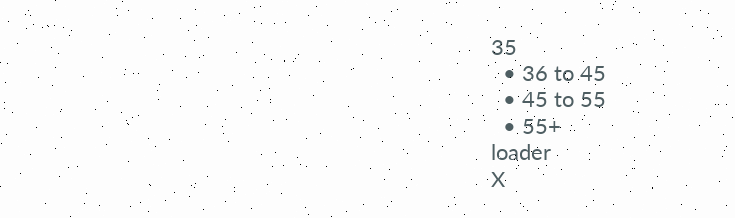35
  • 36 to 45
  • 45 to 55
  • 55+
loader
X